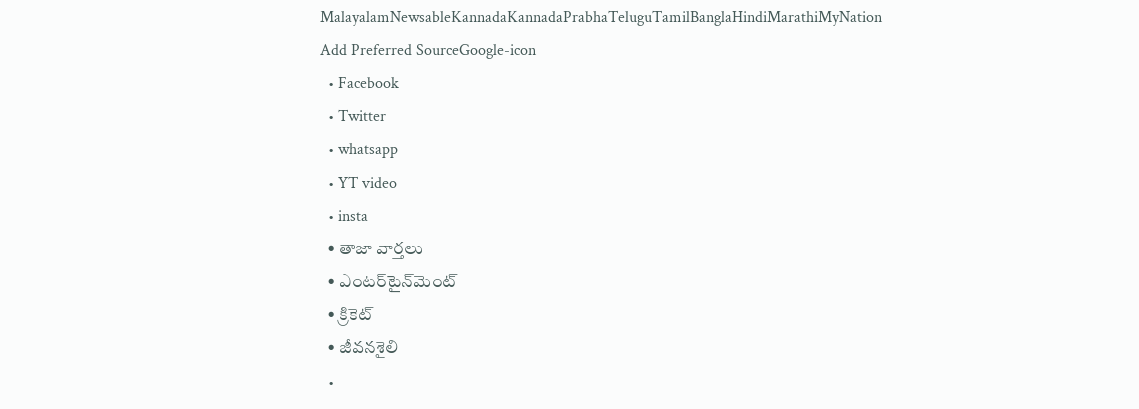MalayalamNewsableKannadaKannadaPrabhaTeluguTamilBanglaHindiMarathiMyNation
Add Preferred SourceGoogle-icon
  • Facebook
  • Twitter
  • whatsapp
  • YT video
  • insta
  • తాజా వార్తలు
  • ఎంటర్‌టైన్‌మెంట్
  • క్రికెట్
  • జీవనశైలి
  •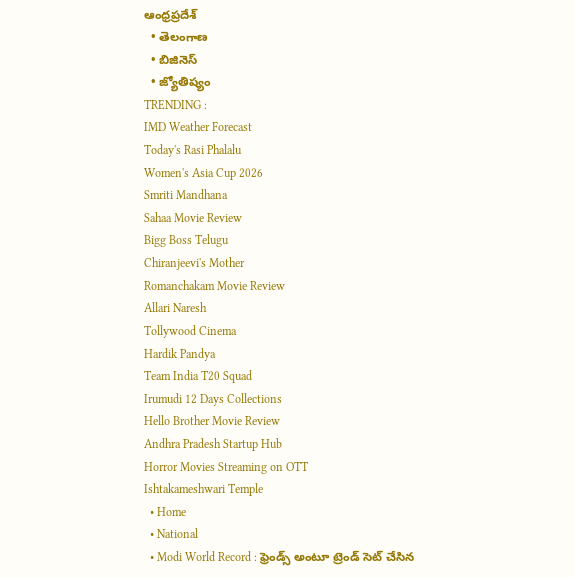ఆంధ్రప్రదేశ్
  • తెలంగాణ
  • బిజినెస్
  • జ్యోతిష్యం
TRENDING :
IMD Weather Forecast
Today's Rasi Phalalu
Women's Asia Cup 2026
Smriti Mandhana
Sahaa Movie Review
Bigg Boss Telugu
Chiranjeevi's Mother
Romanchakam Movie Review
Allari Naresh
Tollywood Cinema
Hardik Pandya
Team India T20 Squad
Irumudi 12 Days Collections
Hello Brother Movie Review
Andhra Pradesh Startup Hub
Horror Movies Streaming on OTT
Ishtakameshwari Temple
  • Home
  • National
  • Modi World Record : ఫ్రెండ్స్ అంటూ ట్రెండ్ సెట్ చేసిన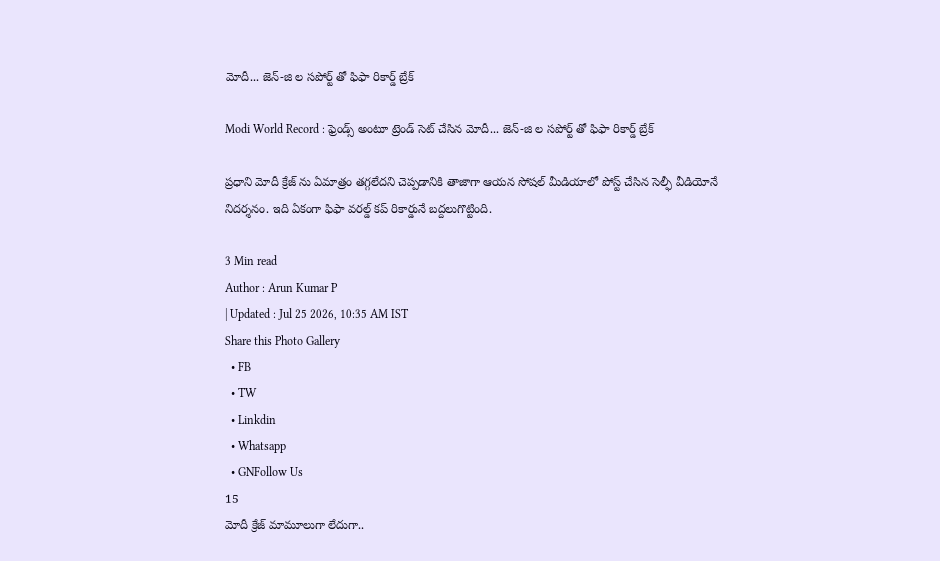మోదీ... జెన్-జి ల సపోర్ట్ తో ఫిఫా రికార్డ్ బ్రేక్

Modi World Record : ఫ్రెండ్స్ అంటూ ట్రెండ్ సెట్ చేసిన మోదీ... జెన్-జి ల సపోర్ట్ తో ఫిఫా రికార్డ్ బ్రేక్

ప్రధాని మోదీ క్రేజ్ ను ఏమాత్రం తగ్గలేదని చెప్పడానికి తాజాగా ఆయన సోషల్ మీడియాలో పోస్ట్ చేసిన సెల్ఫీ వీడియోనే నిదర్శనం. ఇది ఏకంగా ఫిఫా వరల్డ్ కప్ రికార్డునే బద్దలుగొట్టింది.

3 Min read
Author : Arun Kumar P
| Updated : Jul 25 2026, 10:35 AM IST
Share this Photo Gallery
  • FB
  • TW
  • Linkdin
  • Whatsapp
  • GNFollow Us
15
మోదీ క్రేజ్ మామూలుగా లేదుగా..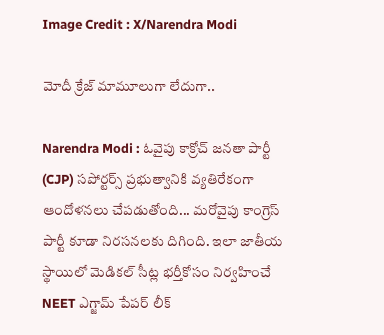Image Credit : X/Narendra Modi

మోదీ క్రేజ్ మామూలుగా లేదుగా..

Narendra Modi : ఓవైపు కాక్రోచ్ జనతా పార్టీ (CJP) సపోర్టర్స్ ప్రభుత్వానికి వ్యతిరేకంగా ఆందోళనలు చేపడుతోంది... మరోవైపు కాంగ్రెస్ పార్టీ కూడా నిరసనలకు దిగింది. ఇలా జాతీయ స్థాయిలో మెడికల్ సీట్ల భర్తీకోసం నిర్వహించే NEET ఎగ్జామ్ పేపర్ లీక్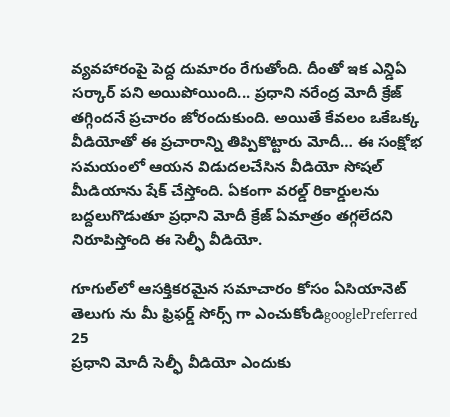వ్యవహారంపై పెద్ద దుమారం రేగుతోంది. దీంతో ఇక ఎన్డిఏ సర్కార్ పని అయిపోయింది... ప్రధాని నరేంద్ర మోదీ క్రేజ్ తగ్గిందనే ప్రచారం జోరందుకుంది. అయితే కేవలం ఒకేఒక్క వీడియోతో ఈ ప్రచారాన్ని తిప్పికొట్టారు మోదీ… ఈ సంక్షోభ సమయంలో ఆయన విడుదలచేసిన వీడియో సోషల్ మీడియాను షేక్ చేస్తోంది. ఏకంగా వరల్డ్ రికార్డులను బద్దలుగొడుతూ ప్రధాని మోదీ క్రేజ్ ఏమాత్రం తగ్గలేదని నిరూపిస్తోంది ఈ సెల్ఫీ వీడియో.

గూగుల్‌లో ఆసక్తికరమైన సమాచారం కోసం ఏసియానెట్ తెలుగు ను మీ ఫ్రిఫర్డ్ సోర్స్ గా ఎంచుకోండిgooglePreferred
25
ప్రధాని మోదీ సెల్ఫీ వీడియో ఎందుకు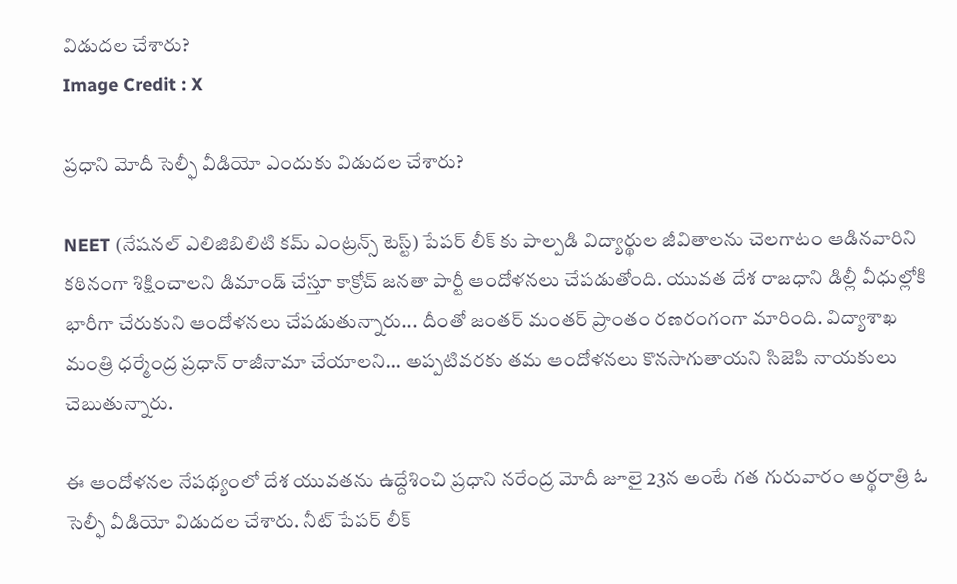విడుదల చేశారు?
Image Credit : X

ప్రధాని మోదీ సెల్ఫీ వీడియో ఎందుకు విడుదల చేశారు?

NEET (నేషనల్ ఎలిజిబిలిటి కమ్ ఎంట్రన్స్ టెస్ట్) పేపర్ లీక్ కు పాల్పడి విద్యార్థుల జీవితాలను చెలగాటం ఆడినవారిని కఠినంగా శిక్షించాలని డిమాండ్ చేస్తూ కాక్రోచ్ జనతా పార్టీ ఆందోళనలు చేపడుతోంది. యువత దేశ రాజధాని డిల్లీ వీధుల్లోకి భారీగా చేరుకుని ఆందోళనలు చేపడుతున్నారు... దీంతో జంతర్ మంతర్ ప్రాంతం రణరంగంగా మారింది. విద్యాశాఖ మంత్రి ధర్మేంద్ర ప్రధాన్ రాజీనామా చేయాలని... అప్పటివరకు తమ ఆందోళనలు కొనసాగుతాయని సిజెపి నాయకులు చెబుతున్నారు.

ఈ ఆందోళనల నేపథ్యంలో దేశ యువతను ఉద్దేశించి ప్రధాని నరేంద్ర మోదీ జూలై 23న అంటే గత గురువారం అర్థరాత్రి ఓ సెల్ఫీ వీడియో విడుదల చేశారు. నీట్ పేపర్ లీక్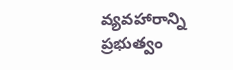వ్యవహారాన్ని ప్రభుత్వం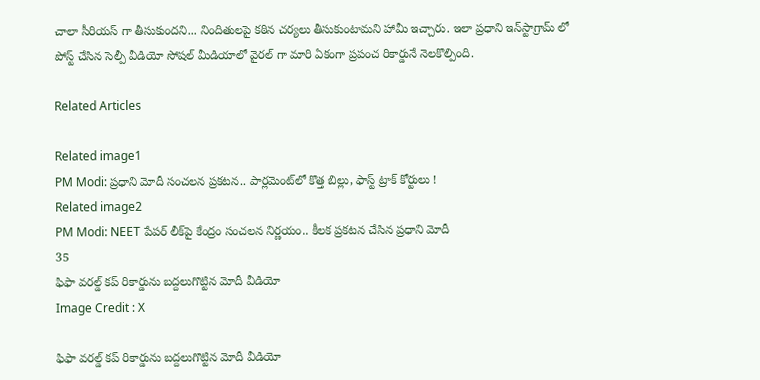చాలా సీరియస్ గా తీసుకుందని... నిందితులపై కఠిన చర్యలు తీసుకుంటామని హామీ ఇచ్చారు. ఇలా ప్రధాని ఇన్‌స్టాగ్రామ్ లో పోస్ట్ చేసిన సెల్పీ వీడియో సోషల్ మీడియాలో వైరల్ గా మారి ఏకంగా ప్రపంచ రికార్డునే నెలకొల్పింది.

Related Articles

Related image1
PM Modi: ప్రధాని మోదీ సంచలన ప్రకటన.. పార్లమెంట్‌లో కొత్త బిల్లు, ఫాస్ట్ ట్రాక్ కోర్టులు !
Related image2
PM Modi: NEET పేపర్ లీక్‌పై కేంద్రం సంచలన నిర్ణయం.. కీలక ప్రకటన చేసిన ప్రధాని మోదీ
35
ఫిఫా వరల్డ్ కప్ రికార్డును బద్దలుగొట్టిన మోదీ వీడియో
Image Credit : X

ఫిఫా వరల్డ్ కప్ రికార్డును బద్దలుగొట్టిన మోదీ వీడియో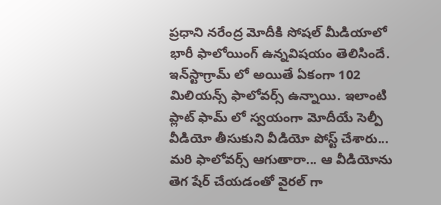ప్రధాని నరేంద్ర మోదీకి సోషల్ మీడియాలో భారీ ఫాలోయింగ్ ఉన్నవిషయం తెలిసిందే. ఇన్‌స్టాగ్రామ్ లో అయితే ఏకంగా 102 మిలియన్స్ ఫాలోవర్స్ ఉన్నాయి. ఇలాంటి ప్లాట్ ఫామ్ లో స్వయంగా మోదీయే సెల్పీ వీడియో తీసుకుని వీడియో పోస్ట్ చేశారు... మరి ఫాలోవర్స్ ఆగుతారా... ఆ వీడియోను తెగ షేర్ చేయడంతో వైరల్ గా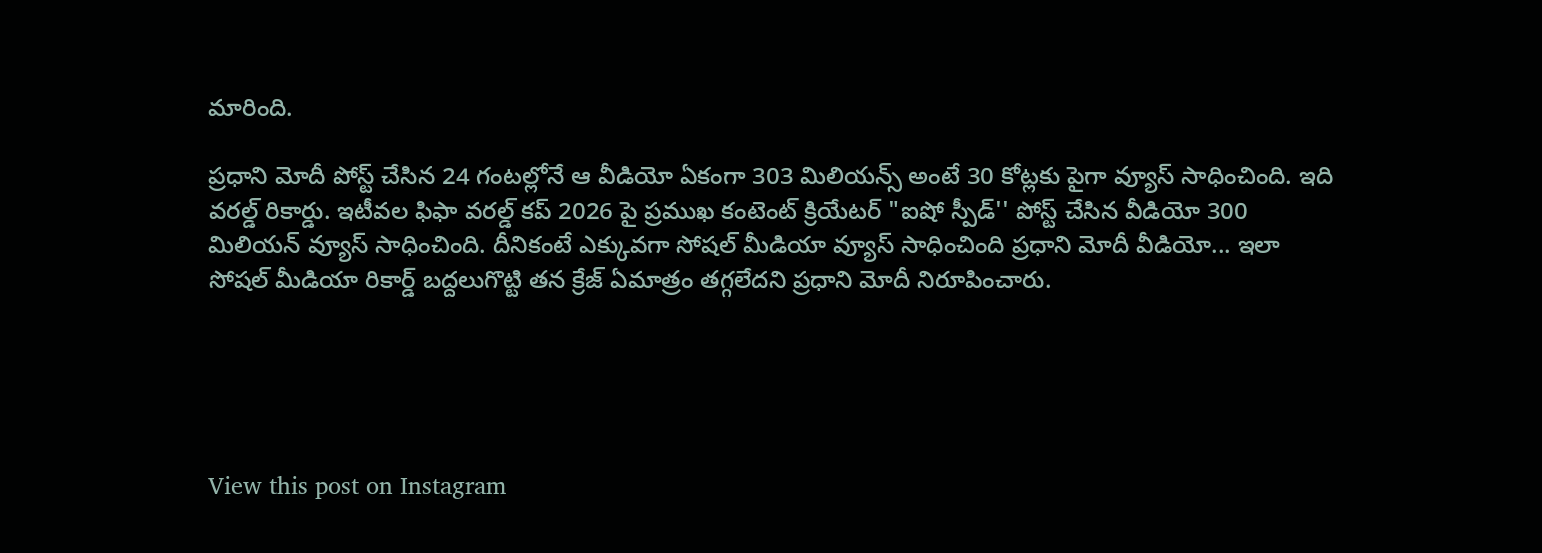మారింది.

ప్రధాని మోదీ పోస్ట్ చేసిన 24 గంటల్లోనే ఆ వీడియో ఏకంగా 303 మిలియన్స్ అంటే 30 కోట్లకు పైగా వ్యూస్ సాధించింది. ఇది వరల్డ్ రికార్డు. ఇటీవల ఫిఫా వరల్డ్ కప్ 2026 పై ప్రముఖ కంటెంట్ క్రియేటర్ "ఐషో స్పీడ్'' పోస్ట్ చేసిన వీడియో 300 మిలియన్ వ్యూస్ సాధించింది. దీనికంటే ఎక్కువగా సోషల్ మీడియా వ్యూస్ సాధించింది ప్రధాని మోదీ వీడియో... ఇలా సోషల్ మీడియా రికార్డ్ బద్దలుగొట్టి తన క్రేజ్ ఏమాత్రం తగ్గలేదని ప్రధాని మోదీ నిరూపించారు.





View this post on Instagram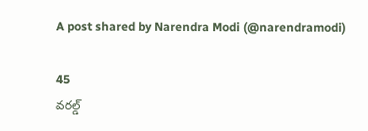A post shared by Narendra Modi (@narendramodi)

45
వరల్డ్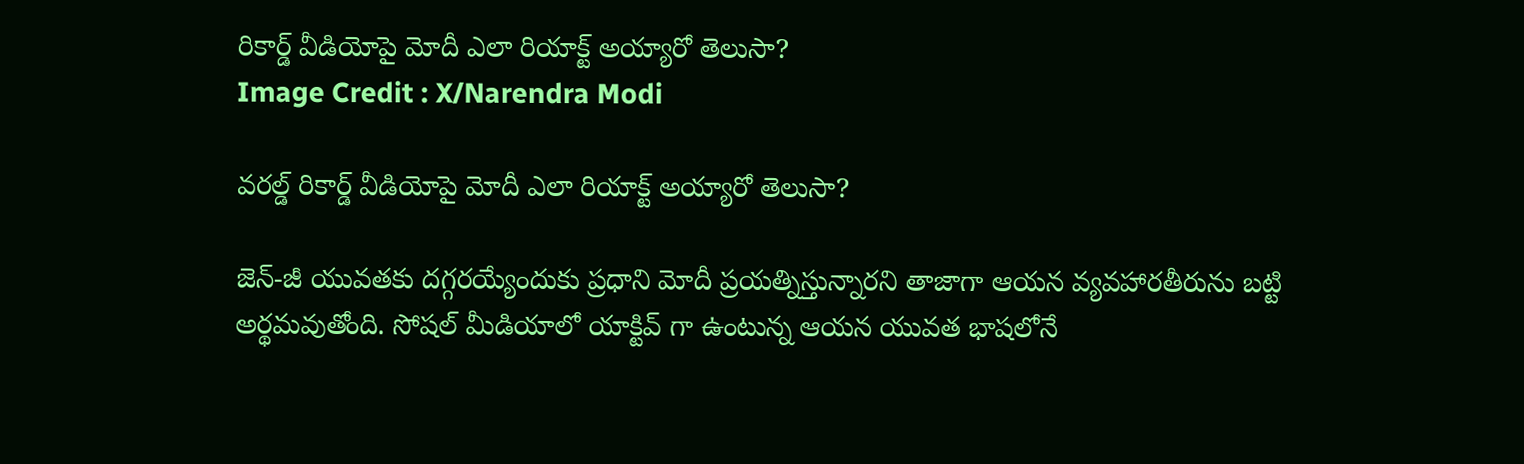రికార్డ్ వీడియోపై మోదీ ఎలా రియాక్ట్ అయ్యారో తెలుసా?
Image Credit : X/Narendra Modi

వరల్డ్ రికార్డ్ వీడియోపై మోదీ ఎలా రియాక్ట్ అయ్యారో తెలుసా?

జెన్-జీ యువతకు దగ్గరయ్యేందుకు ప్రధాని మోదీ ప్రయత్నిస్తున్నారని తాజాగా ఆయన వ్యవహారతీరును బట్టి అర్థమవుతోంది. సోషల్ మీడియాలో యాక్టివ్ గా ఉంటున్న ఆయన యువత భాషలోనే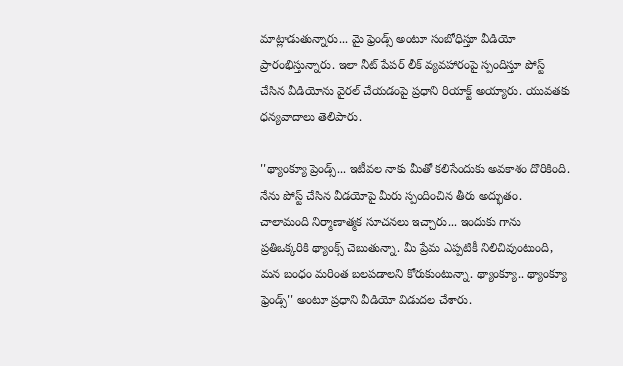మాట్లాడుతున్నారు... మై ఫ్రెండ్స్ అంటూ సంబోధిస్తూ వీడియో ప్రారంభిస్తున్నారు. ఇలా నీట్ పేపర్ లీక్ వ్యవహారంపై స్పందిస్తూ పోస్ట్ చేసిన వీడియోను వైరల్ చేయడంపై ప్రధాని రియాక్ట్ అయ్యారు. యువతకు ధన్యవాదాలు తెలిపారు.

''థ్యాంక్యూ ప్రెండ్స్... ఇటీవల నాకు మీతో కలిసేందుకు అవకాశం దొరికింది. నేను పోస్ట్ చేసిన వీడయోపై మీరు స్పందించిన తీరు అద్భుతం. చాలామంది నిర్మాణాత్మక సూచనలు ఇచ్చారు... ఇందుకు గాను ప్రతిఒక్కరికి థ్యాంక్స్ చెబుతున్నా. మీ ప్రేమ ఎప్పటికీ నిలిచివుంటుంది, మన బంధం మరింత బలపడాలని కోరుకుంటున్నా. థ్యాంక్యూ.. థ్యాంక్యూ ఫ్రెండ్స్'' అంటూ ప్రధాని వీడియో విడుదల చేశారు.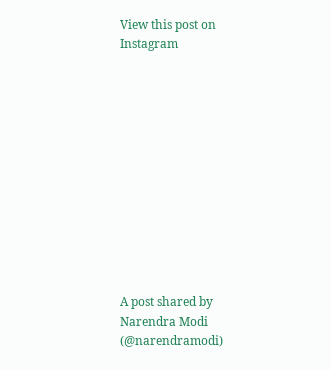View this post on Instagram












A post shared by Narendra Modi (@narendramodi)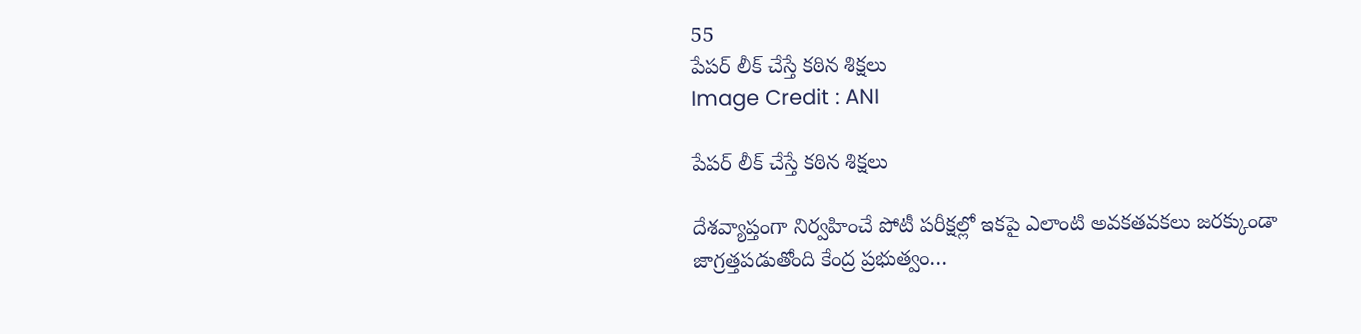55
పేపర్ లీక్ చేస్తే కఠిన శిక్షలు
Image Credit : ANI

పేపర్ లీక్ చేస్తే కఠిన శిక్షలు

దేశవ్యాప్తంగా నిర్వహించే పోటీ పరీక్షల్లో ఇకపై ఎలాంటి అవకతవకలు జరక్కుండా జాగ్రత్తపడుతోంది కేంద్ర ప్రభుత్వం…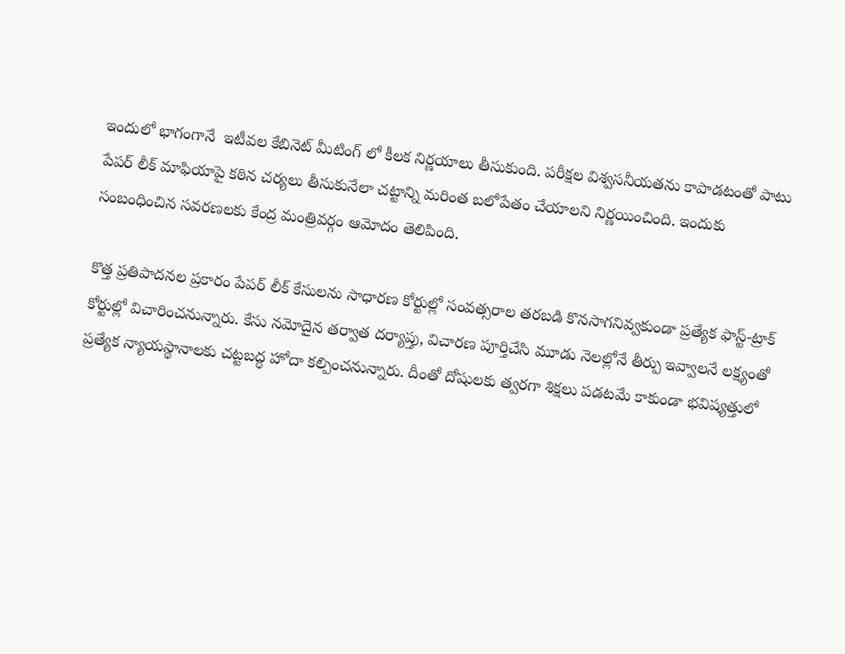ఇందులో భాగంగానే  ఇటీవల కేబినెట్ మీటింగ్ లో కీలక నిర్ణయాలు తీసుకుంది. పరీక్షల విశ్వసనీయతను కాపాడటంతో పాటు పేపర్ లీక్ మాఫియాపై కఠిన చర్యలు తీసుకునేలా చట్టాన్ని మరింత బలోపేతం చేయాలని నిర్ణయించింది. ఇందుకు సంబంధించిన సవరణలకు కేంద్ర మంత్రివర్గం ఆమోదం తెలిపింది.

కొత్త ప్రతిపాదనల ప్రకారం పేపర్ లీక్ కేసులను సాధారణ కోర్టుల్లో సంవత్సరాల తరబడి కొనసాగనివ్వకుండా ప్రత్యేక ఫాస్ట్-ట్రాక్ కోర్టుల్లో విచారించనున్నారు. కేసు నమోదైన తర్వాత దర్యాప్తు, విచారణ పూర్తిచేసి మూడు నెలల్లోనే తీర్పు ఇవ్వాలనే లక్ష్యంతో ప్రత్యేక న్యాయస్థానాలకు చట్టబద్ధ హోదా కల్పించనున్నారు. దీంతో దోషులకు త్వరగా శిక్షలు పడటమే కాకుండా భవిష్యత్తులో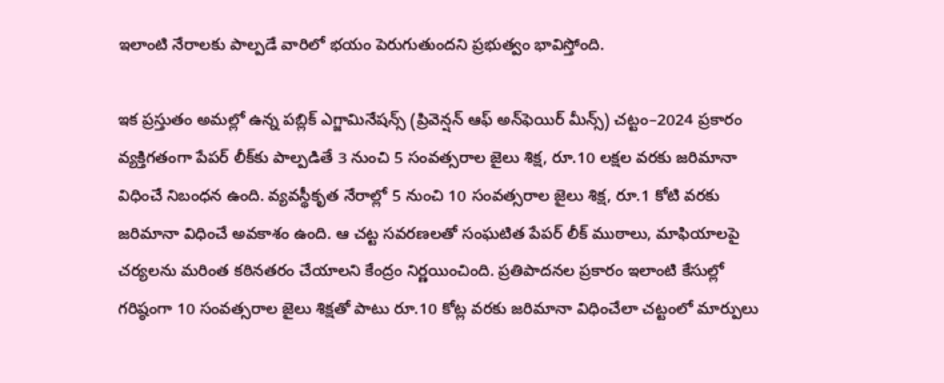ఇలాంటి నేరాలకు పాల్పడే వారిలో భయం పెరుగుతుందని ప్రభుత్వం భావిస్తోంది.

ఇక ప్రస్తుతం అమల్లో ఉన్న పబ్లిక్ ఎగ్జామినేషన్స్ (ప్రివెన్షన్ ఆఫ్ అన్‌ఫెయిర్ మీన్స్) చట్టం–2024 ప్రకారం వ్యక్తిగతంగా పేపర్ లీక్‌కు పాల్పడితే 3 నుంచి 5 సంవత్సరాల జైలు శిక్ష, రూ.10 లక్షల వరకు జరిమానా విధించే నిబంధన ఉంది. వ్యవస్థీకృత నేరాల్లో 5 నుంచి 10 సంవత్సరాల జైలు శిక్ష, రూ.1 కోటి వరకు జరిమానా విధించే అవకాశం ఉంది. ఆ చట్ట సవరణలతో సంఘటిత పేపర్ లీక్ ముఠాలు, మాఫియాలపై చర్యలను మరింత కఠినతరం చేయాలని కేంద్రం నిర్ణయించింది. ప్రతిపాదనల ప్రకారం ఇలాంటి కేసుల్లో గరిష్ఠంగా 10 సంవత్సరాల జైలు శిక్షతో పాటు రూ.10 కోట్ల వరకు జరిమానా విధించేలా చట్టంలో మార్పులు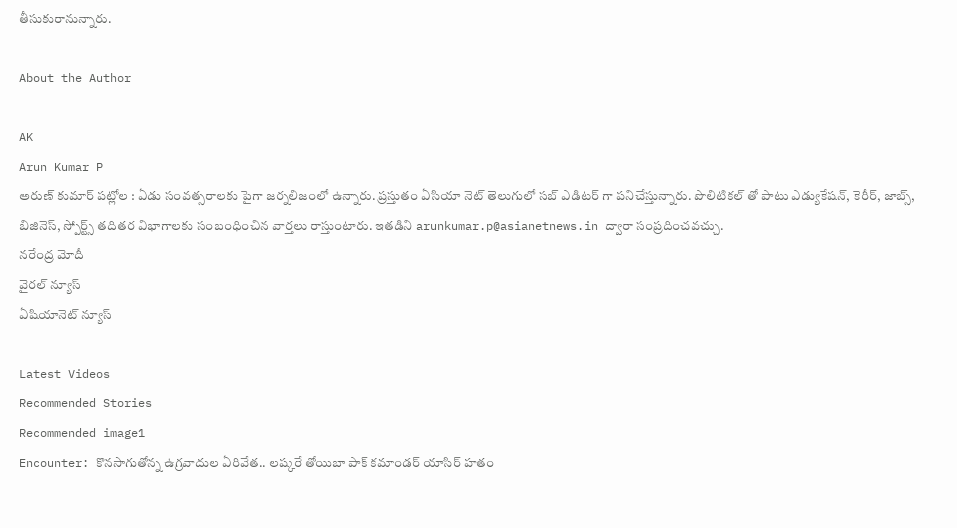తీసుకురానున్నారు.

About the Author

AK
Arun Kumar P
అరుణ్ కుమార్ పట్లోల : ఏడు సంవత్సరాలకు పైగా జర్నలిజంలో ఉన్నారు. ప్రస్తుతం ఏసియా నెట్ తెలుగులో సబ్ ఎడిటర్ గా పనిచేస్తున్నారు. పొలిటికల్ తో పాటు ఎడ్యుకేషన్, కెరీర్, జాబ్స్, బిజినెస్, స్పోర్ట్స్ తదితర విభాగాలకు సంబంధించిన వార్తలు రాస్తుంటారు. ఇతడిని arunkumar.p@asianetnews.in ద్వారా సంప్రదించవచ్చు.
నరేంద్ర మోదీ
వైరల్ న్యూస్
ఏషియానెట్ న్యూస్

Latest Videos
Recommended Stories
Recommended image1
Encounter: కొన‌సాగుతోన్న ఉగ్ర‌వాదుల ఏరివేత‌.. ల‌ష్క‌రే తోయిబా పాక్ క‌మాండ‌ర్ యాసిర్ హ‌తం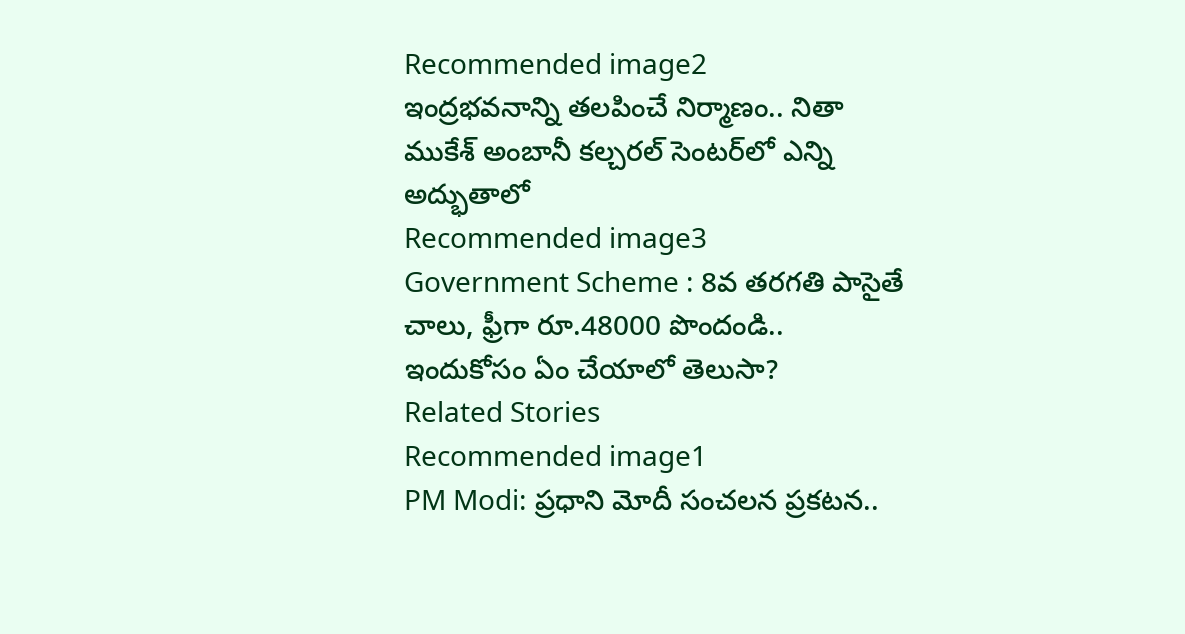Recommended image2
ఇంద్రభవనాన్ని తలపించే నిర్మాణం.. నితా ముకేశ్ అంబానీ కల్చరల్ సెంటర్‌లో ఎన్ని అద్భుతాలో
Recommended image3
Government Scheme : 8వ తరగతి పాసైతే చాలు, ఫ్రీగా రూ.48000 పొందండి.. ఇందుకోసం ఏం చేయాలో తెలుసా?
Related Stories
Recommended image1
PM Modi: ప్రధాని మోదీ సంచలన ప్రకటన..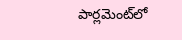పార్లమెంట్‌లో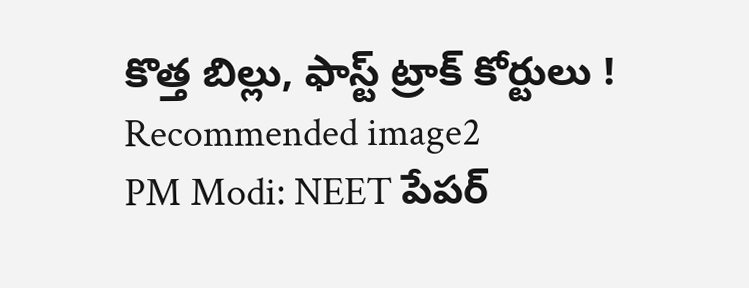కొత్త బిల్లు, ఫాస్ట్ ట్రాక్ కోర్టులు !
Recommended image2
PM Modi: NEET పేపర్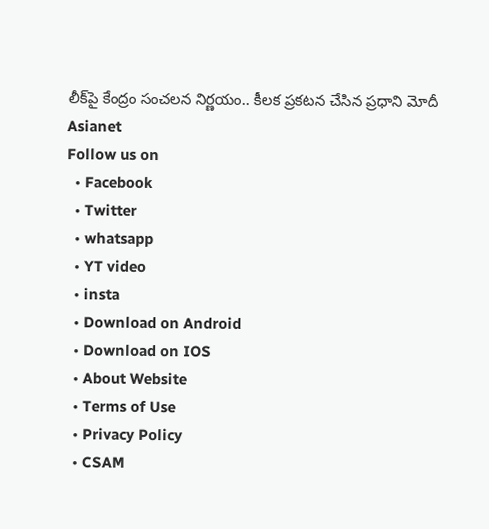లీక్‌పై కేంద్రం సంచలన నిర్ణయం.. కీలక ప్రకటన చేసిన ప్రధాని మోదీ
Asianet
Follow us on
  • Facebook
  • Twitter
  • whatsapp
  • YT video
  • insta
  • Download on Android
  • Download on IOS
  • About Website
  • Terms of Use
  • Privacy Policy
  • CSAM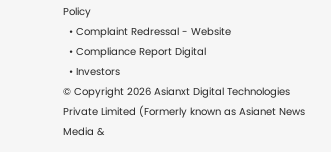Policy
  • Complaint Redressal - Website
  • Compliance Report Digital
  • Investors
© Copyright 2026 Asianxt Digital Technologies Private Limited (Formerly known as Asianet News Media &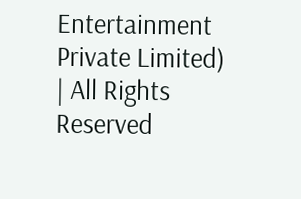Entertainment Private Limited) | All Rights Reserved